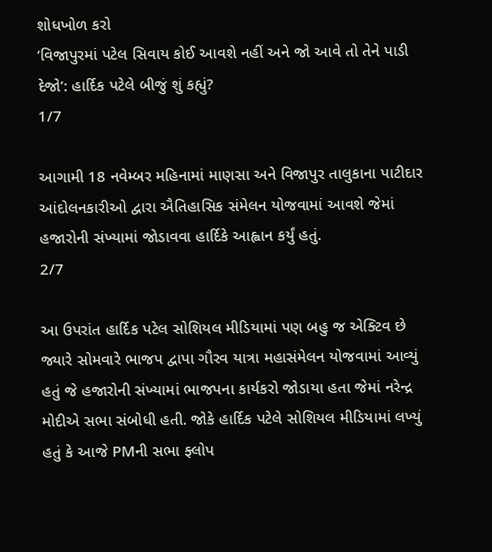શોધખોળ કરો
‘વિજાપુરમાં પટેલ સિવાય કોઈ આવશે નહીં અને જો આવે તો તેને પાડી દેજો’: હાર્દિક પટેલે બીજું શું કહ્યું?
1/7

આગામી 18 નવેમ્બર મહિનામાં માણસા અને વિજાપુર તાલુકાના પાટીદાર આંદોલનકારીઓ દ્વારા ઐતિહાસિક સંમેલન યોજવામાં આવશે જેમાં હજારોની સંખ્યામાં જોડાવવા હાર્દિકે આહ્વાન કર્યું હતું.
2/7

આ ઉપરાંત હાર્દિક પટેલ સોશિયલ મીડિયામાં પણ બહુ જ એક્ટિવ છે જ્યારે સોમવારે ભાજપ દ્વાપા ગૌરવ યાત્રા મહાસંમેલન યોજવામાં આવ્યું હતું જે હજારોની સંખ્યામાં ભાજપના કાર્યકરો જોડાયા હતા જેમાં નરેન્દ્ર મોદીએ સભા સંબોધી હતી. જોકે હાર્દિક પટેલે સોશિયલ મીડિયામાં લખ્યું હતું કે આજે PMની સભા ફ્લોપ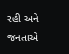રહી અને જનતાએ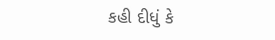કહી દીધું કે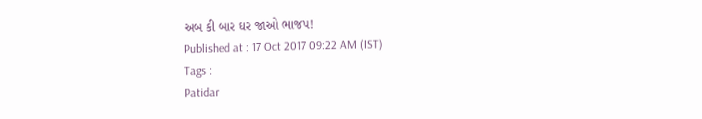અબ કી બાર ઘર જાઓ ભાજપ!
Published at : 17 Oct 2017 09:22 AM (IST)
Tags :
Patidar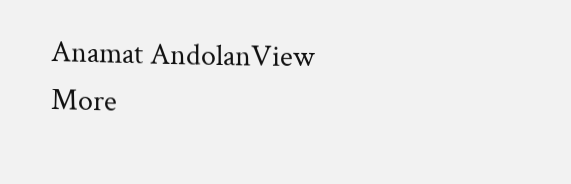Anamat AndolanView More